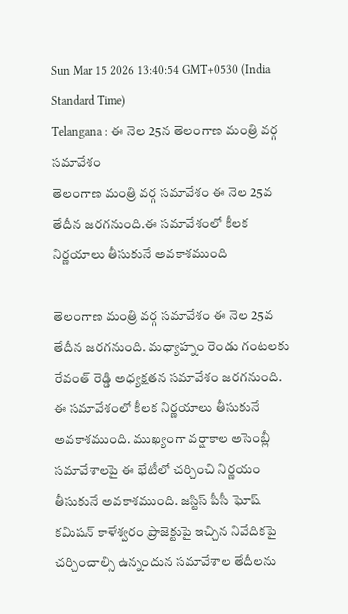Sun Mar 15 2026 13:40:54 GMT+0530 (India Standard Time)
Telangana : ఈ నెల 25న తెలంగాణ మంత్రి వర్గ సమావేశం
తెలంగాణ మంత్రి వర్గ సమావేశం ఈ నెల 25వ తేదీన జరగనుంది.ఈ సమావేశంలో కీలక నిర్ణయాలు తీసుకునే అవకాశముంది

తెలంగాణ మంత్రి వర్గ సమావేశం ఈ నెల 25వ తేదీన జరగనుంది. మధ్యాహ్నం రెండు గంటలకు రేవంత్ రెడ్డి అధ్యక్షతన సమావేశం జరగనుంది. ఈ సమావేశంలో కీలక నిర్ణయాలు తీసుకునే అవకాశముంది. ముఖ్యంగా వర్షాకాల అసెంబ్లీ సమావేశాలపై ఈ భేటీలో చర్చించి నిర్ణయం తీసుకునే అవకాశముంది. జస్టిస్ పీసీ ఘోష్ కమిషన్ కాళేశ్వరం ప్రాజెక్టుపై ఇచ్చిన నివేదికపై చర్చించాల్సి ఉన్నందున సమావేశాల తేదీలను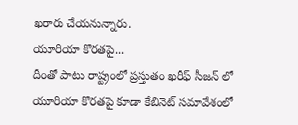ఖరారు చేయనున్నారు.
యూరియా కొరతపై...
దీంతో పాటు రాష్ట్రంలో ప్రస్తుతం ఖరీఫ్ సీజన్ లో యూరియా కొరతపై కూడా కేబినెట్ సమావేశంలో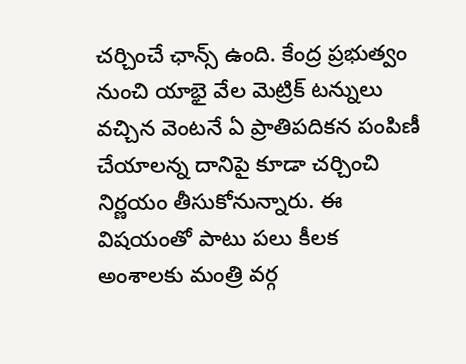చర్చించే ఛాన్స్ ఉంది. కేంద్ర ప్రభుత్వం నుంచి యాభై వేల మెట్రిక్ టన్నులు వచ్చిన వెంటనే ఏ ప్రాతిపదికన పంపిణీ చేయాలన్న దానిపై కూడా చర్చించి నిర్ణయం తీసుకోనున్నారు. ఈ విషయంతో పాటు పలు కీలక అంశాలకు మంత్రి వర్గ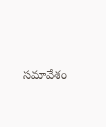సమావేశం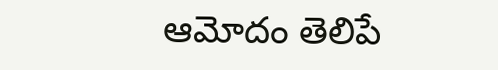ఆమోదం తెలిపే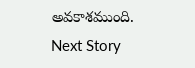అవకాశముంది.
Next Story